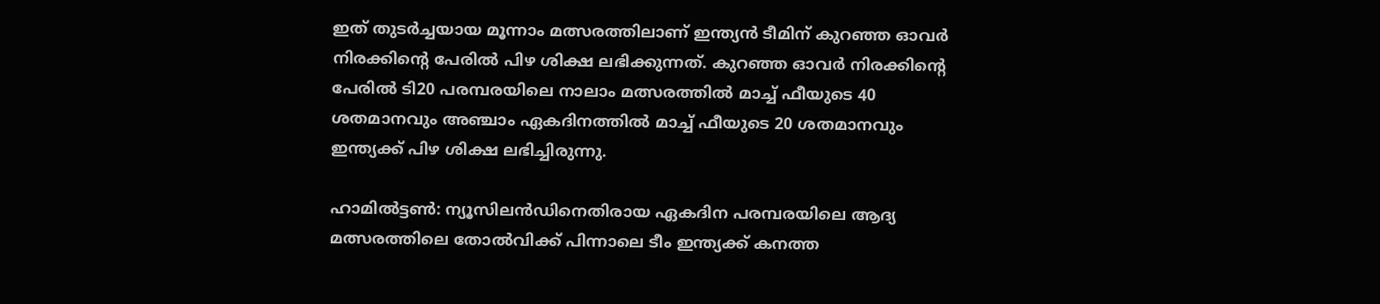ഇത് തുടര്‍ച്ചയായ മൂന്നാം മത്സരത്തിലാണ് ഇന്ത്യന്‍ ടീമിന് കുറഞ്ഞ ഓവര്‍ നിരക്കിന്റെ പേരില്‍ പിഴ ശിക്ഷ ലഭിക്കുന്നത്. കുറഞ്ഞ ഓവര്‍ നിരക്കിന്റെ പേരില്‍ ടി20 പരമ്പരയിലെ നാലാം മത്സരത്തില്‍ മാച്ച് ഫീയുടെ 40 ശതമാനവും അഞ്ചാം ഏകദിനത്തില്‍ മാച്ച് ഫീയുടെ 20 ശതമാനവും ഇന്ത്യക്ക് പിഴ ശിക്ഷ ലഭിച്ചിരുന്നു.

ഹാമില്‍ട്ടണ്‍: ന്യൂസിലന്‍ഡിനെതിരായ ഏകദിന പരമ്പരയിലെ ആദ്യ മത്സരത്തിലെ തോല്‍വിക്ക് പിന്നാലെ ടീം ഇന്ത്യക്ക് കനത്ത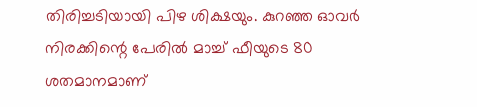തിരിച്ചടിയായി പിഴ ശിക്ഷയും. കുറഞ്ഞ ഓവര്‍ നിരക്കിന്റെ പേരില്‍ മാച്ച് ഫീയുടെ 80 ശതമാനമാണ്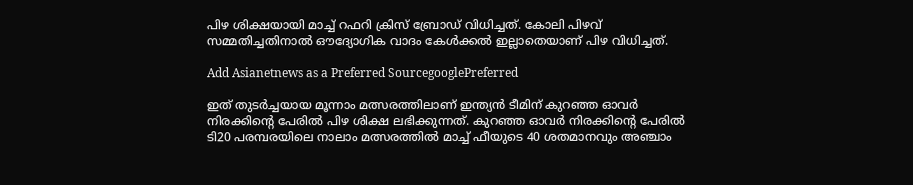പിഴ ശിക്ഷയായി മാച്ച് റഫറി ക്രിസ് ബ്രോഡ് വിധിച്ചത്. കോലി പിഴവ് സമ്മതിച്ചതിനാല്‍ ഔദ്യോഗിക വാദം കേള്‍ക്കല്‍ ഇല്ലാതെയാണ് പിഴ വിധിച്ചത്.

Add Asianetnews as a Preferred SourcegooglePreferred

ഇത് തുടര്‍ച്ചയായ മൂന്നാം മത്സരത്തിലാണ് ഇന്ത്യന്‍ ടീമിന് കുറഞ്ഞ ഓവര്‍ നിരക്കിന്റെ പേരില്‍ പിഴ ശിക്ഷ ലഭിക്കുന്നത്. കുറഞ്ഞ ഓവര്‍ നിരക്കിന്റെ പേരില്‍ ടി20 പരമ്പരയിലെ നാലാം മത്സരത്തില്‍ മാച്ച് ഫീയുടെ 40 ശതമാനവും അഞ്ചാം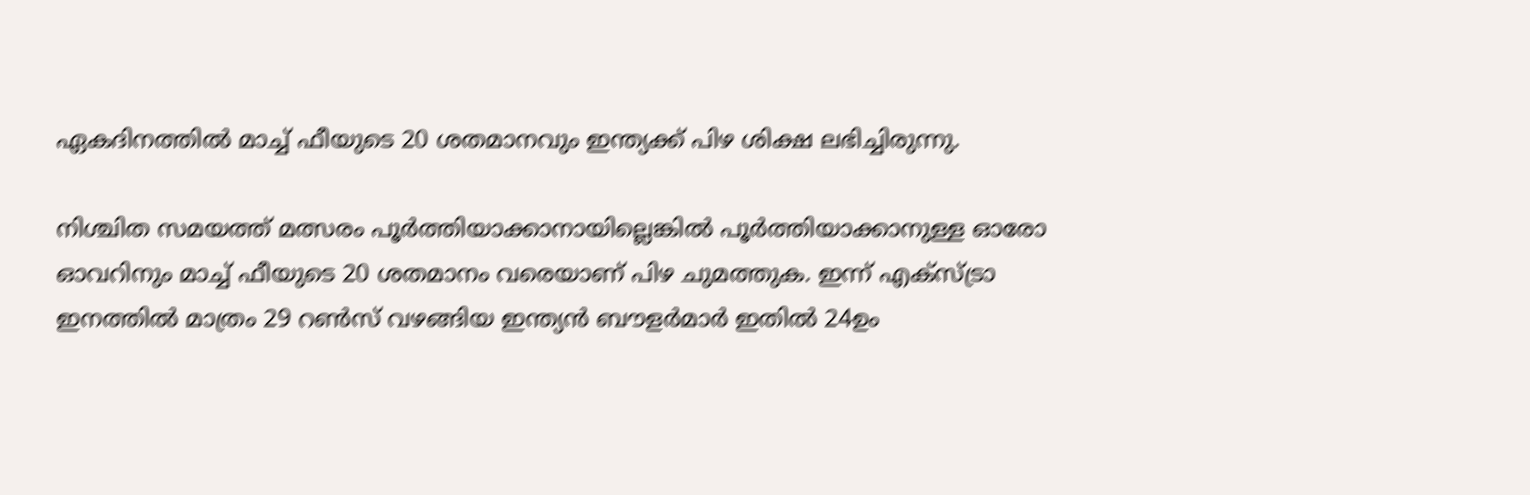ഏകദിനത്തില്‍ മാച്ച് ഫീയുടെ 20 ശതമാനവും ഇന്ത്യക്ക് പിഴ ശിക്ഷ ലഭിച്ചിരുന്നു.

നിശ്ചിത സമയത്ത് മത്സരം പൂര്‍ത്തിയാക്കാനായില്ലെങ്കില്‍ പൂര്‍ത്തിയാക്കാനുള്ള ഓരോ ഓവറിനും മാച്ച് ഫീയുടെ 20 ശതമാനം വരെയാണ് പിഴ ചുമത്തുക. ഇന്ന് എക്സ്ട്രാ ഇനത്തില്‍ മാത്രം 29 റണ്‍സ് വഴങ്ങിയ ഇന്ത്യന്‍ ബൗളര്‍മാര്‍ ഇതില്‍ 24ഉം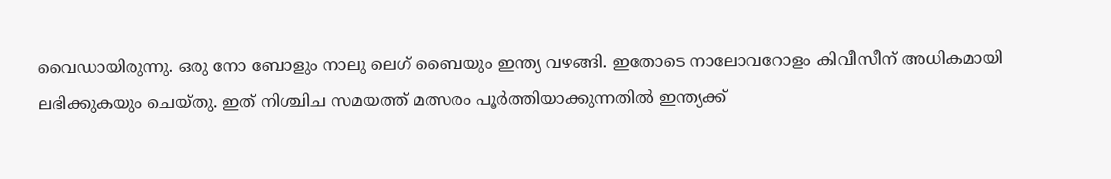വൈഡായിരുന്നു. ഒരു നോ ബോളും നാലു ലെഗ് ബൈയും ഇന്ത്യ വഴങ്ങി. ഇതോടെ നാലോവറോളം കിവീസീന് അധികമായി ലഭിക്കുകയും ചെയ്തു. ഇത് നിശ്ചിച സമയത്ത് മത്സരം പൂര്‍ത്തിയാക്കുന്നതില്‍ ഇന്ത്യക്ക്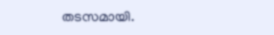തടസമായി.